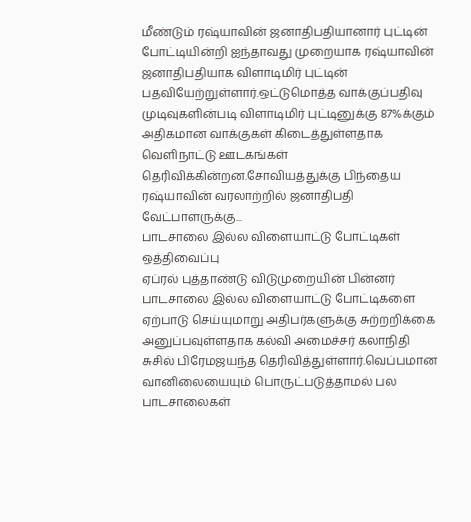மீண்டும் ரஷ்யாவின் ஜனாதிபதியானார் புட்டின்
போட்டியின்றி ஐந்தாவது முறையாக ரஷ்யாவின் ஜனாதிபதியாக விளாடிமிர் புட்டின் பதவியேற்றுள்ளார்.ஒட்டுமொத்த வாக்குப்பதிவு முடிவுகளின்படி விளாடிமிர் புட்டினுக்கு 87%க்கும் அதிகமான வாக்குகள் கிடைத்துள்ளதாக வெளிநாட்டு ஊடகங்கள் தெரிவிக்கின்றன.சோவியத்துக்கு பிந்தைய ரஷ்யாவின் வரலாற்றில் ஜனாதிபதி வேட்பாளருக்கு...
பாடசாலை இல்ல விளையாட்டு போட்டிகள் ஒத்திவைப்பு
ஏப்ரல் புத்தாண்டு விடுமுறையின் பின்னர் பாடசாலை இல்ல விளையாட்டு போட்டிகளை ஏற்பாடு செய்யுமாறு அதிபர்களுக்கு சுற்றறிக்கை அனுப்பவுள்ளதாக கல்வி அமைச்சர் கலாநிதி சுசில் பிரேமஜயந்த தெரிவித்துள்ளார்.வெப்பமான வானிலையையும் பொருட்படுத்தாமல் பல பாடசாலைகள்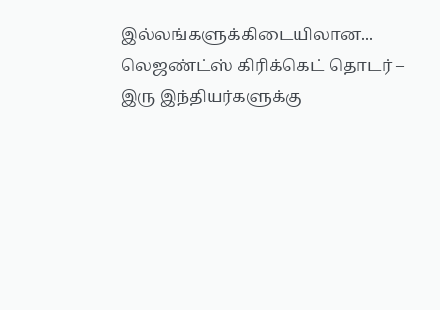இல்லங்களுக்கிடையிலான...
லெஜண்ட்ஸ் கிரிக்கெட் தொடர் – இரு இந்தியர்களுக்கு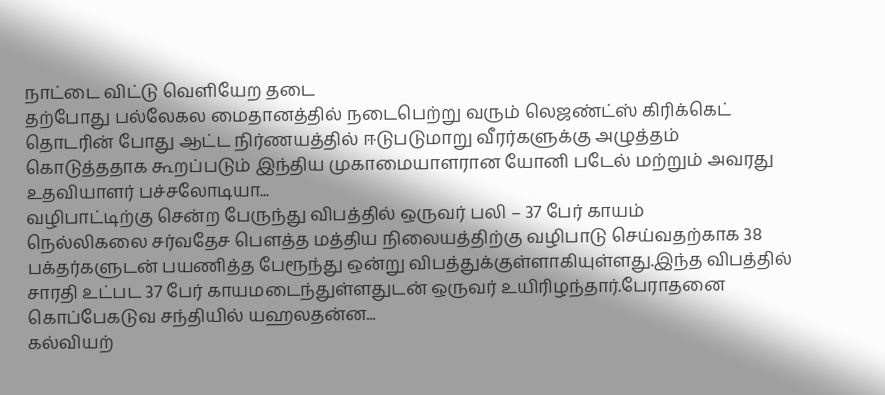நாட்டை விட்டு வௌியேற தடை
தற்போது பல்லேகல மைதானத்தில் நடைபெற்று வரும் லெஜண்ட்ஸ் கிரிக்கெட் தொடரின் போது ஆட்ட நிர்ணயத்தில் ஈடுபடுமாறு வீரர்களுக்கு அழுத்தம் கொடுத்ததாக கூறப்படும் இந்திய முகாமையாளரான யோனி படேல் மற்றும் அவரது உதவியாளர் பச்சலோடியா...
வழிபாட்டிற்கு சென்ற பேருந்து விபத்தில் ஒருவர் பலி – 37 பேர் காயம்
நெல்லிகலை சர்வதேச பௌத்த மத்திய நிலையத்திற்கு வழிபாடு செய்வதற்காக 38 பக்தர்களுடன் பயணித்த பேரூந்து ஒன்று விபத்துக்குள்ளாகியுள்ளது.இந்த விபத்தில் சாரதி உட்பட 37 பேர் காயமடைந்துள்ளதுடன் ஒருவர் உயிரிழந்தார்.பேராதனை கொப்பேகடுவ சந்தியில் யஹலதன்ன...
கல்வியற்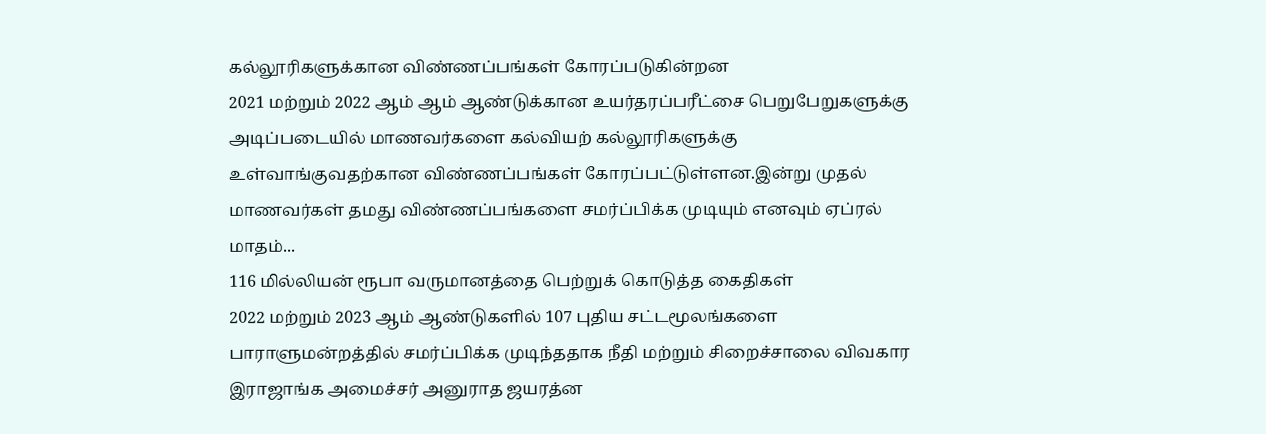கல்லூரிகளுக்கான விண்ணப்பங்கள் கோரப்படுகின்றன
2021 மற்றும் 2022 ஆம் ஆம் ஆண்டுக்கான உயர்தரப்பரீட்சை பெறுபேறுகளுக்கு அடிப்படையில் மாணவர்களை கல்வியற் கல்லூரிகளுக்கு உள்வாங்குவதற்கான விண்ணப்பங்கள் கோரப்பட்டுள்ளன.இன்று முதல் மாணவர்கள் தமது விண்ணப்பங்களை சமர்ப்பிக்க முடியும் எனவும் ஏப்ரல் மாதம்...
116 மில்லியன் ரூபா வருமானத்தை பெற்றுக் கொடுத்த கைதிகள்
2022 மற்றும் 2023 ஆம் ஆண்டுகளில் 107 புதிய சட்டமூலங்களை பாராளுமன்றத்தில் சமர்ப்பிக்க முடிந்ததாக நீதி மற்றும் சிறைச்சாலை விவகார இராஜாங்க அமைச்சர் அனுராத ஜயரத்ன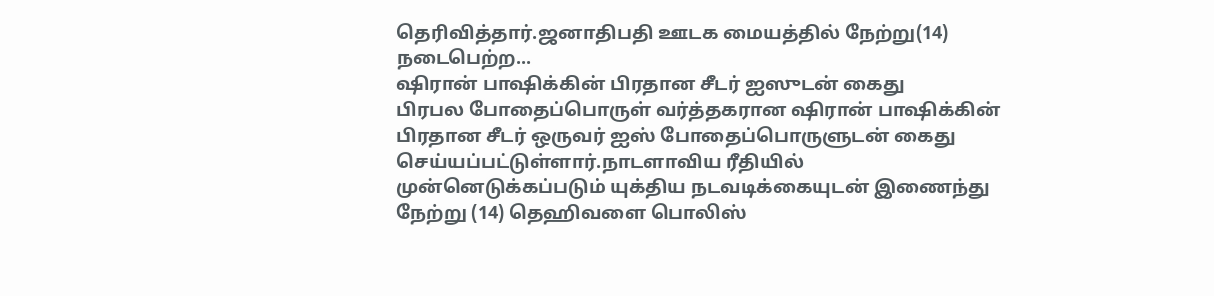தெரிவித்தார்.ஜனாதிபதி ஊடக மையத்தில் நேற்று(14) நடைபெற்ற...
ஷிரான் பாஷிக்கின் பிரதான சீடர் ஐஸுடன் கைது
பிரபல போதைப்பொருள் வர்த்தகரான ஷிரான் பாஷிக்கின் பிரதான சீடர் ஒருவர் ஐஸ் போதைப்பொருளுடன் கைது செய்யப்பட்டுள்ளார்.நாடளாவிய ரீதியில் முன்னெடுக்கப்படும் யுக்திய நடவடிக்கையுடன் இணைந்து நேற்று (14) தெஹிவளை பொலிஸ்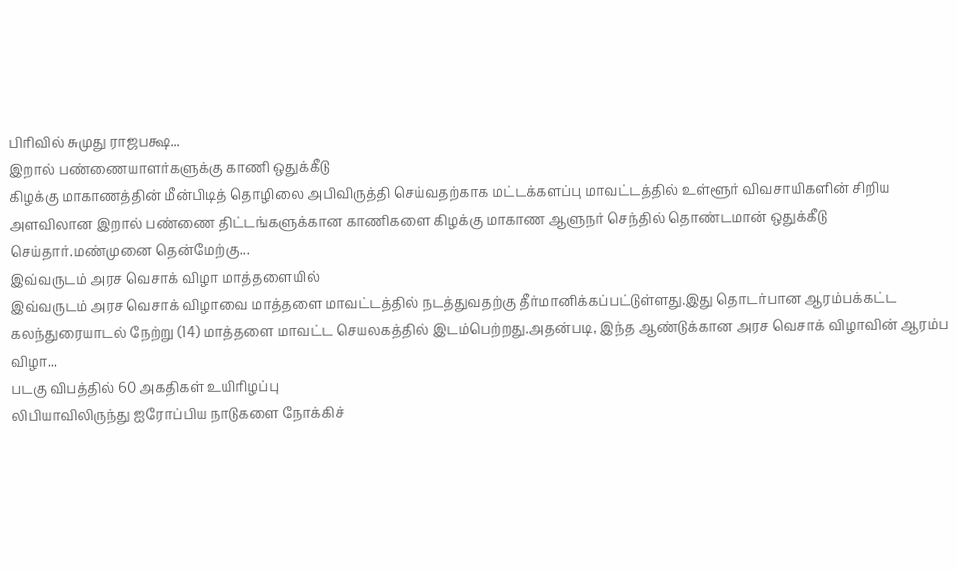பிரிவில் சுமுது ராஜபக்ஷ...
இறால் பண்ணையாளர்களுக்கு காணி ஒதுக்கீடு
கிழக்கு மாகாணத்தின் மீன்பிடித் தொழிலை அபிவிருத்தி செய்வதற்காக மட்டக்களப்பு மாவட்டத்தில் உள்ளூர் விவசாயிகளின் சிறிய அளவிலான இறால் பண்ணை திட்டங்களுக்கான காணிகளை கிழக்கு மாகாண ஆளுநர் செந்தில் தொண்டமான் ஒதுக்கீடு செய்தார்.மண்முனை தென்மேற்கு...
இவ்வருடம் அரச வெசாக் விழா மாத்தளையில்
இவ்வருடம் அரச வெசாக் விழாவை மாத்தளை மாவட்டத்தில் நடத்துவதற்கு தீர்மானிக்கப்பட்டுள்ளது.இது தொடர்பான ஆரம்பக்கட்ட கலந்துரையாடல் நேற்று (14) மாத்தளை மாவட்ட செயலகத்தில் இடம்பெற்றது.அதன்படி, இந்த ஆண்டுக்கான அரச வெசாக் விழாவின் ஆரம்ப விழா...
படகு விபத்தில் 60 அகதிகள் உயிரிழப்பு
லிபியாவிலிருந்து ஐரோப்பிய நாடுகளை நோக்கிச்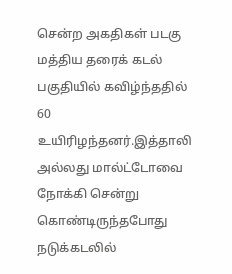சென்ற அகதிகள் படகு மத்திய தரைக் கடல் பகுதியில் கவிழ்ந்ததில் 60 உயிரிழந்தனர்.இத்தாலி அல்லது மால்ட்டோவை நோக்கி சென்று கொண்டிருந்தபோது நடுக்கடலில்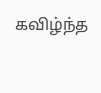கவிழ்ந்த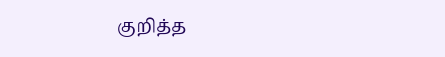குறித்த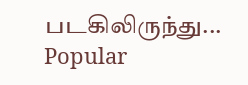படகிலிருந்து...
Popular